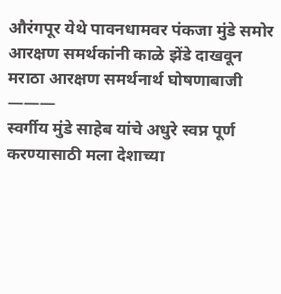औरंगपूर येथे पावनधामवर पंकजा मुंडे समोर आरक्षण समर्थकांनी काळे झेंडे दाखवून मराठा आरक्षण समर्थनार्थ घोषणाबाजी
———
स्वर्गीय मुंडे साहेब यांचे अधुरे स्वप्न पूर्ण करण्यासाठी मला देशाच्या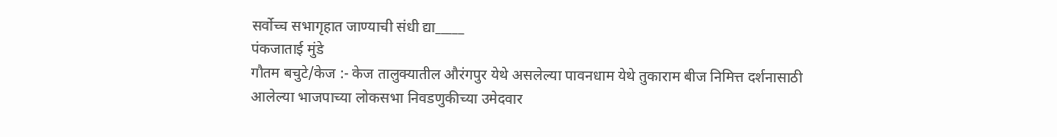सर्वोच्च सभागृहात जाण्याची संधी द्या_____
पंकजाताई मुंडे
गौतम बचुटे/केज :- केज तालुक्यातील औरंगपुर येथे असलेल्या पावनधाम येथे तुकाराम बीज निमित्त दर्शनासाठी आलेल्या भाजपाच्या लोकसभा निवडणुकीच्या उमेदवार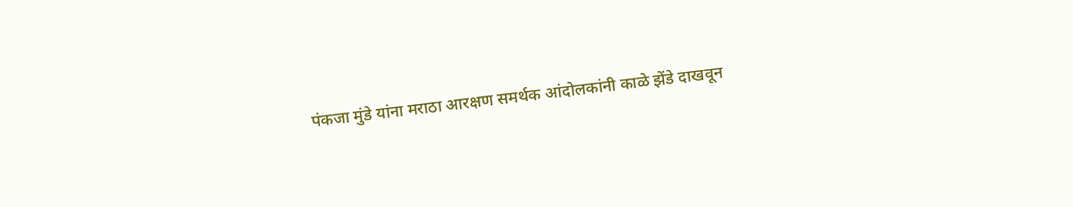पंकजा मुंडे यांना मराठा आरक्षण समर्थक आंदोलकांनी काळे झेंडे दाखवून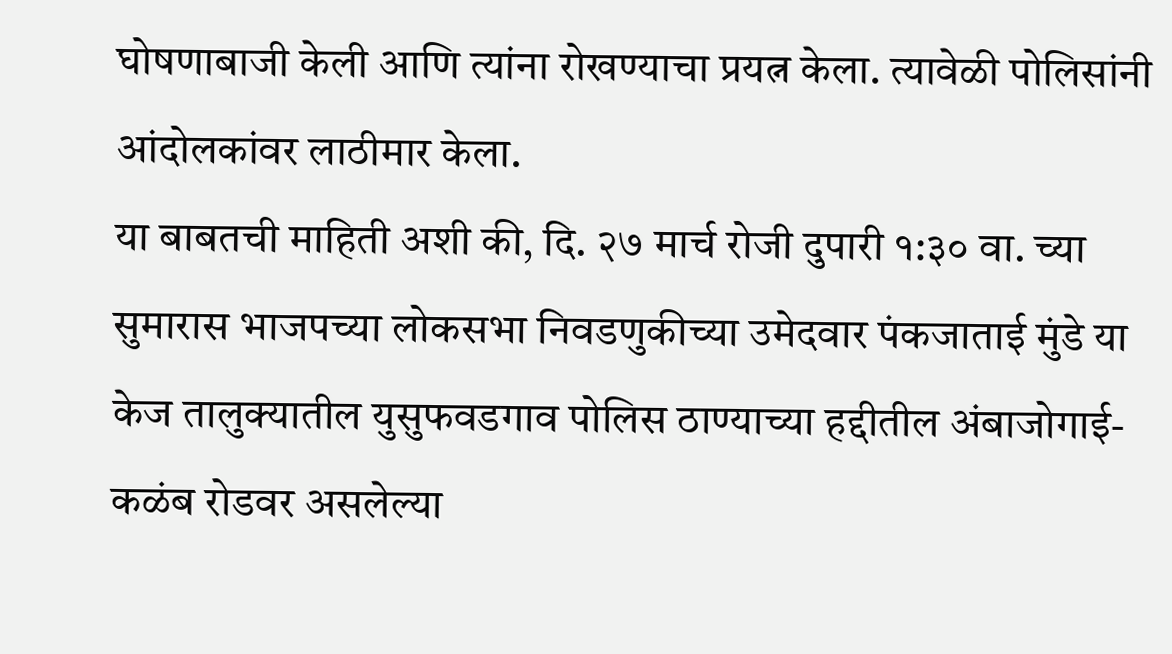घोषणाबाजी केली आणि त्यांना रोखण्याचा प्रयत्न केला. त्यावेळी पोलिसांनी आंदोलकांवर लाठीमार केला.
या बाबतची माहिती अशी की, दि. २७ मार्च रोजी दुपारी १:३० वा. च्या सुमारास भाजपच्या लोकसभा निवडणुकीच्या उमेदवार पंकजाताई मुंडे या केज तालुक्यातील युसुफवडगाव पोलिस ठाण्याच्या हद्दीतील अंबाजोगाई-कळंब रोडवर असलेल्या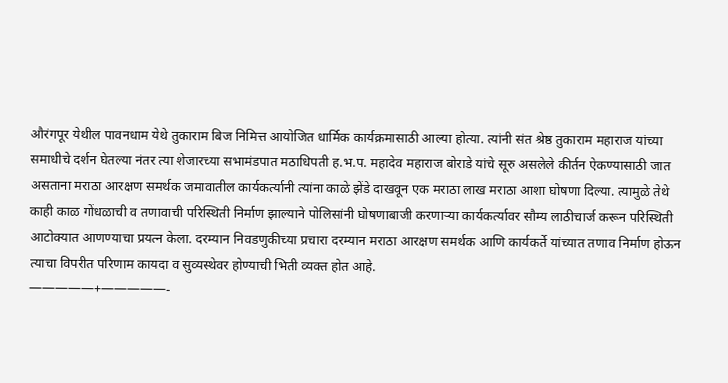औरंगपूर येथील पावनधाम येथे तुकाराम बिज निमित्त आयोजित धार्मिक कार्यक्रमासाठी आल्या होत्या. त्यांनी संत श्रेष्ठ तुकाराम महाराज यांच्या समाधीचे दर्शन घेतल्या नंतर त्या शेजारच्या सभामंडपात मठाधिपती ह.भ.प. महादेव महाराज बोराडे यांचे सूरु असलेले कीर्तन ऐकण्यासाठी जात असताना मराठा आरक्षण समर्थक जमावातील कार्यकर्त्यानी त्यांना काळे झेंडे दाखवून एक मराठा लाख मराठा आशा घोषणा दिल्या. त्यामुळे तेथे काही काळ गोंधळाची व तणावाची परिस्थिती निर्माण झाल्याने पोलिसांनी घोषणाबाजी करणाऱ्या कार्यकर्त्यावर सौम्य लाठीचार्ज करून परिस्थिती आटोक्यात आणण्याचा प्रयत्न केला. दरम्यान निवडणुकीच्या प्रचारा दरम्यान मराठा आरक्षण समर्थक आणि कार्यकर्ते यांच्यात तणाव निर्माण होऊन त्याचा विपरीत परिणाम कायदा व सुव्यस्थेवर होण्याची भिती व्यक्त होत आहे.
—————+—————-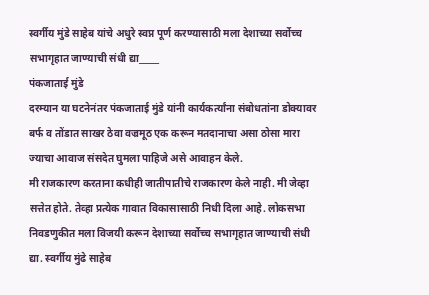स्वर्गीय मुंडे साहेब यांचे अधुरे स्वप्न पूर्ण करण्यासाठी मला देशाच्या सर्वोच्च सभागृहात जाण्याची संधी द्या_____
पंकजाताई मुंडे
दरम्यान या घटनेनंतर पंकजाताई मुंडे यांनी कार्यकर्त्यांना संबोधतांना डोक्यावर बर्फ व तोंडात साखर ठेवा वज्रमूठ एक करून मतदानाचा असा ठोसा मारा ज्याचा आवाज संसदेत घुमला पाहिजे असे आवाहन केले.
मी राजकारण करताना कधीही जातीपातीचे राजकारण केले नाही. मी जेव्हा सत्तेत होते. तेव्हा प्रत्येक गावात विकासासाठी निधी दिला आहे. लोकसभा निवडणुकीत मला विजयी करून देशाच्या सर्वोच्च सभागृहात जाण्याची संधी द्या. स्वर्गीय मुंढे साहेब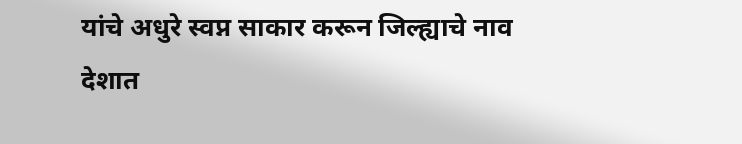यांचे अधुरे स्वप्न साकार करून जिल्ह्याचे नाव देशात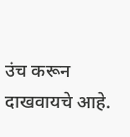उंच करून दाखवायचे आहे.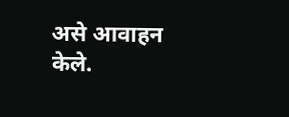असे आवाहन केले.